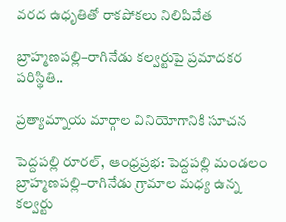వరద ఉధృతితో రాకపోకలు నిలిపివేత

బ్రాహ్మణపల్లి–రాగినేడు కల్వర్టుపై ప్రమాదకర పరిస్థితి..

ప్రత్యామ్నాయ మార్గాల వినియోగానికి సూచన

పెద్దపల్లి రూరల్, ఆంధ్రప్రభ: పెద్దపల్లి మండలం బ్రాహ్మణపల్లి–రాగినేడు గ్రామాల మధ్య ఉన్న కల్వర్టు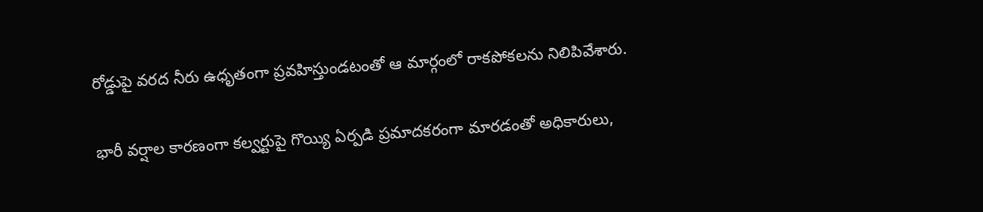రోడ్డుపై వరద నీరు ఉధృతంగా ప్రవహిస్తుండటంతో ఆ మార్గంలో రాకపోకలను నిలిపివేశారు.

భారీ వర్షాల కారణంగా కల్వర్టుపై గొయ్యి ఏర్పడి ప్రమాదకరంగా మారడంతో అధికారులు,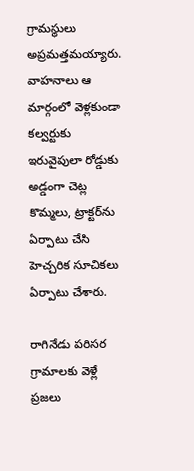గ్రామస్థులు అప్రమత్తమయ్యారు. వాహనాలు ఆ మార్గంలో వెళ్లకుండా కల్వర్టుకు ఇరువైపులా రోడ్డుకు అడ్డంగా చెట్ల కొమ్మలు, ట్రాక్టర్‌ను ఏర్పాటు చేసి హెచ్చరిక సూచికలు ఏర్పాటు చేశారు.

రాగినేడు పరిసర గ్రామాలకు వెళ్లే ప్రజలు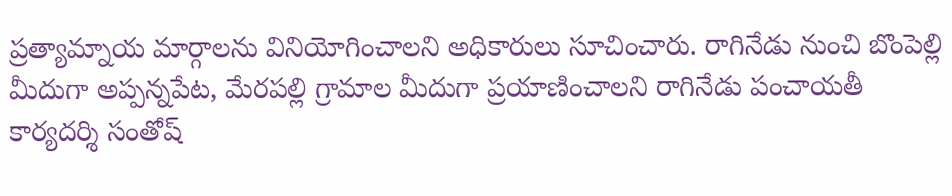ప్రత్యామ్నాయ మార్గాలను వినియోగించాలని అధికారులు సూచించారు. రాగినేడు నుంచి బొంపెల్లి మీదుగా అప్పన్నపేట, మేరపల్లి గ్రామాల మీదుగా ప్రయాణించాలని రాగినేడు పంచాయతీ కార్యదర్శి సంతోష్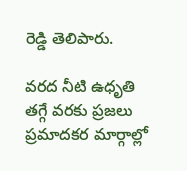రెడ్డి తెలిపారు.

వరద నీటి ఉధృతి తగ్గే వరకు ప్రజలు ప్రమాదకర మార్గాల్లో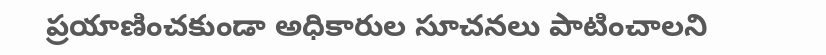ప్రయాణించకుండా అధికారుల సూచనలు పాటించాలని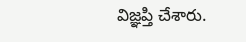విజ్ఞప్తి చేశారు.